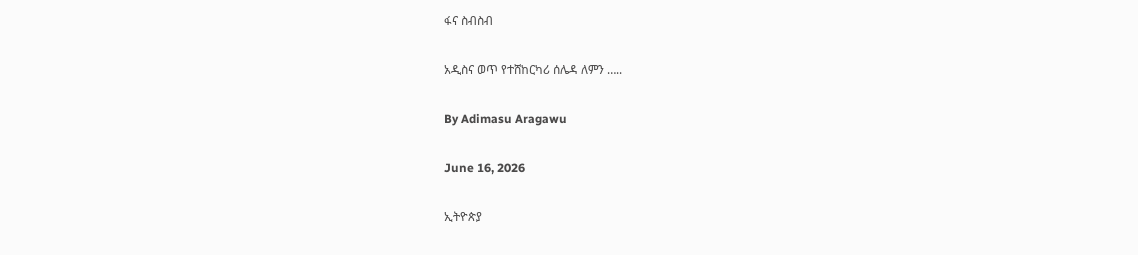ፋና ስብስብ

አዲስና ወጥ የተሸከርካሪ ሰሌዳ ለምን …..

By Adimasu Aragawu

June 16, 2026

ኢትዮጵያ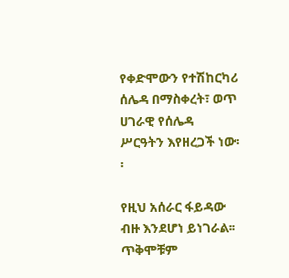የቀድሞውን የተሽከርካሪ ሰሌዳ በማስቀረት፣ ወጥ ሀገራዊ የሰሌዳ ሥርዓትን እየዘረጋች ነው፡፡

የዚህ አሰራር ፋይዳው ብዙ እንደሆነ ይነገራል፡፡ ጥቅሞቹም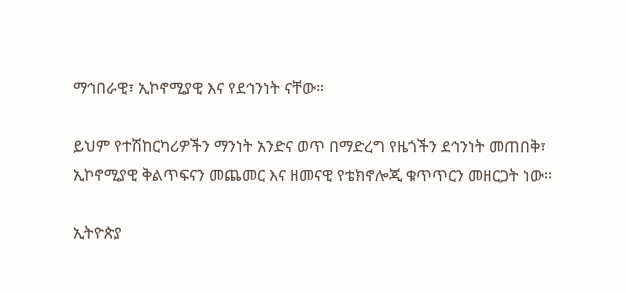ማኅበራዊ፣ ኢኮኖሚያዊ እና የደኅንነት ናቸው።

ይህም የተሽከርካሪዎችን ማንነት አንድና ወጥ በማድረግ የዜጎችን ደኅንነት መጠበቅ፣ ኢኮኖሚያዊ ቅልጥፍናን መጨመር እና ዘመናዊ የቴክኖሎጂ ቁጥጥርን መዘርጋት ነው፡፡

ኢትዮጵያ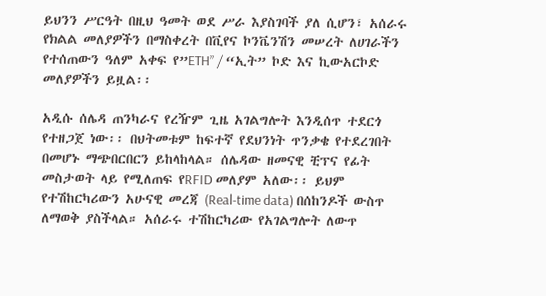ይህንን ሥርዓት በዚህ ዓመት ወደ ሥራ እያስገባች ያለ ሲሆን፣ አሰራሩ የክልል መለያዎችን በማስቀረት በቪየና ኮንቬንሽን መሠረት ለሀገራችን የተሰጠውን ዓለም አቀፍ የ”ETH” / “ኢት” ኮድ እና ኪውአርኮድ መለያዎችን ይዟል፡፡

አዲሱ ሰሌዳ ጠንካራና የረዥም ጊዜ አገልግሎት እንዲሰጥ ተደርጎ የተዘጋጀ ነው፡፡ በህትመቱም ከፍተኛ የደህንነት ጥንቃቄ የተደረገበት በመሆኑ ማጭበርበርን ይከላከላል። ሰሌዳው ዘመናዊ ቺፕና የፊት መስታወት ላይ የሚለጠፍ የRFID መለያም አለው፡፡ ይህም የተሽከርካሪውን አሁናዊ መረጃ (Real-time data) በሰከንዶች ውስጥ ለማወቅ ያስችላል። አሰራሩ ተሽከርካሪው የአገልግሎት ለውጥ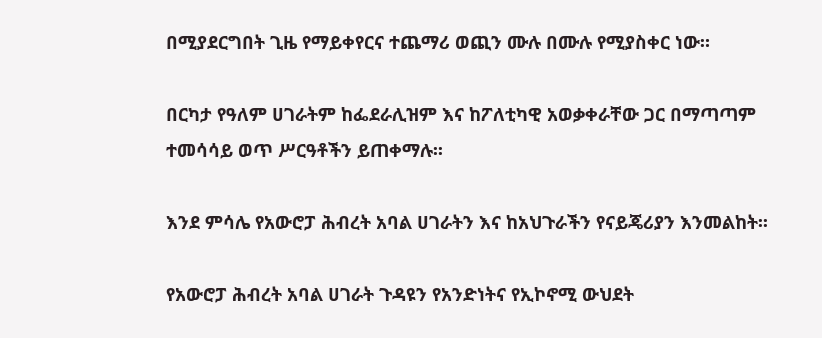በሚያደርግበት ጊዜ የማይቀየርና ተጨማሪ ወጪን ሙሉ በሙሉ የሚያስቀር ነው።

በርካታ የዓለም ሀገራትም ከፌደራሊዝም እና ከፖለቲካዊ አወቃቀራቸው ጋር በማጣጣም ተመሳሳይ ወጥ ሥርዓቶችን ይጠቀማሉ፡፡

እንደ ምሳሌ የአውሮፓ ሕብረት አባል ሀገራትን እና ከአህጉራችን የናይጄሪያን እንመልከት፡፡

የአውሮፓ ሕብረት አባል ሀገራት ጉዳዩን የአንድነትና የኢኮኖሚ ውህደት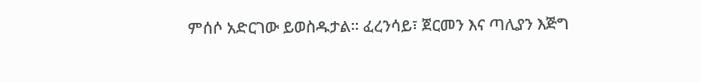ምሰሶ አድርገው ይወስዱታል፡፡ ፈረንሳይ፣ ጀርመን እና ጣሊያን እጅግ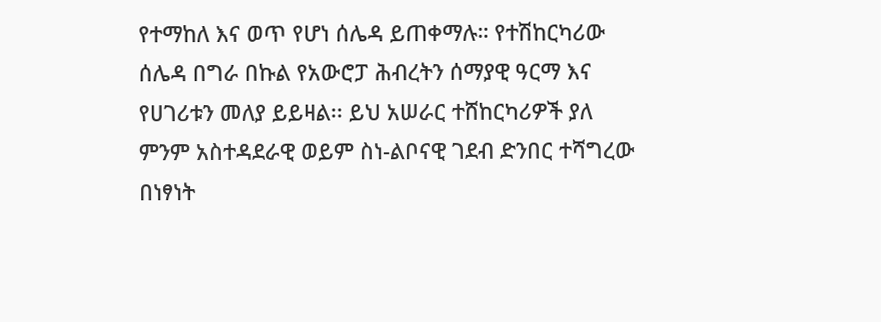የተማከለ እና ወጥ የሆነ ሰሌዳ ይጠቀማሉ። የተሽከርካሪው ሰሌዳ በግራ በኩል የአውሮፓ ሕብረትን ሰማያዊ ዓርማ እና የሀገሪቱን መለያ ይይዛል፡፡ ይህ አሠራር ተሸከርካሪዎች ያለ ምንም አስተዳደራዊ ወይም ስነ-ልቦናዊ ገደብ ድንበር ተሻግረው በነፃነት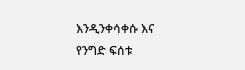እንዲንቀሳቀሱ እና የንግድ ፍሰቱ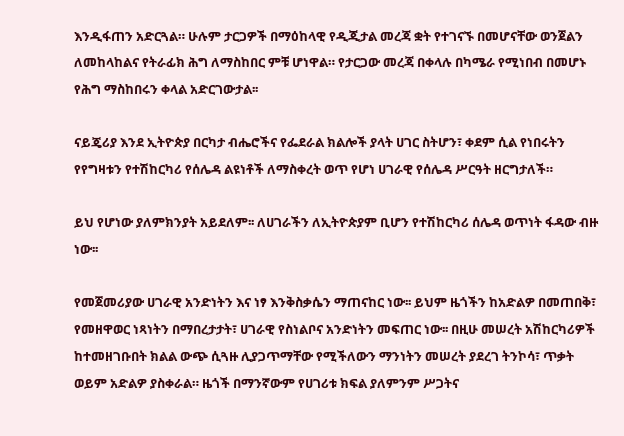እንዲፋጠን አድርጓል። ሁሉም ታርጋዎች በማዕከላዊ የዲጂታል መረጃ ቋት የተገናኙ በመሆናቸው ወንጀልን ለመከላከልና የትራፊክ ሕግ ለማስከበር ምቹ ሆነዋል። የታርጋው መረጃ በቀላሉ በካሜራ የሚነበብ በመሆኑ የሕግ ማስከበሩን ቀላል አድርገውታል፡፡

ናይጄሪያ እንደ ኢትዮጵያ በርካታ ብሔሮችና የፌደራል ክልሎች ያላት ሀገር ስትሆን፣ ቀደም ሲል የነበሩትን የየግዛቱን የተሽከርካሪ የሰሌዳ ልዩነቶች ለማስቀረት ወጥ የሆነ ሀገራዊ የሰሌዳ ሥርዓት ዘርግታለች።

ይህ የሆነው ያለምክንያት አይደለም፡፡ ለሀገራችን ለኢትዮጵያም ቢሆን የተሽከርካሪ ሰሌዳ ወጥነት ፋዳው ብዙ ነው፡፡

የመጀመሪያው ሀገራዊ አንድነትን እና ነፃ እንቅስቃሴን ማጠናከር ነው፡፡ ይህም ዜጎችን ከአድልዎ በመጠበቅ፣ የመዘዋወር ነጻነትን በማበረታታት፣ ሀገራዊ የስነልቦና አንድነትን መፍጠር ነው፡፡ በዚሁ መሠረት አሽከርካሪዎች ከተመዘገቡበት ክልል ውጭ ሲጓዙ ሊያጋጥማቸው የሚችለውን ማንነትን መሠረት ያደረገ ትንኮሳ፣ ጥቃት ወይም አድልዎ ያስቀራል። ዜጎች በማንኛውም የሀገሪቱ ክፍል ያለምንም ሥጋትና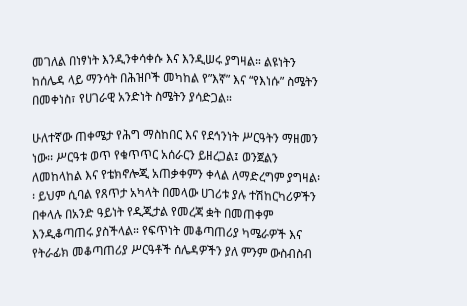መገለል በነፃነት እንዲንቀሳቀሱ እና እንዲሠሩ ያግዛል። ልዩነትን ከሰሌዳ ላይ ማንሳት በሕዝቦች መካከል የ”እኛ” እና “የእነሱ” ስሜትን በመቀነስ፣ የሀገራዊ አንድነት ስሜትን ያሳድጋል።

ሁለተኛው ጠቀሜታ የሕግ ማስከበር እና የደኅንነት ሥርዓትን ማዘመን ነው፡፡ ሥርዓቱ ወጥ የቁጥጥር አሰራርን ይዘረጋል፤ ወንጀልን ለመከላከል እና የቴክኖሎጂ አጠቃቀምን ቀላል ለማድረግም ያግዛል፡፡ ይህም ሲባል የጸጥታ አካላት በመላው ሀገሪቱ ያሉ ተሽከርካሪዎችን በቀላሉ በአንድ ዓይነት የዲጂታል የመረጃ ቋት በመጠቀም እንዲቆጣጠሩ ያስችላል። የፍጥነት መቆጣጠሪያ ካሜራዎች እና የትራፊክ መቆጣጠሪያ ሥርዓቶች ሰሌዳዎችን ያለ ምንም ውስብስብ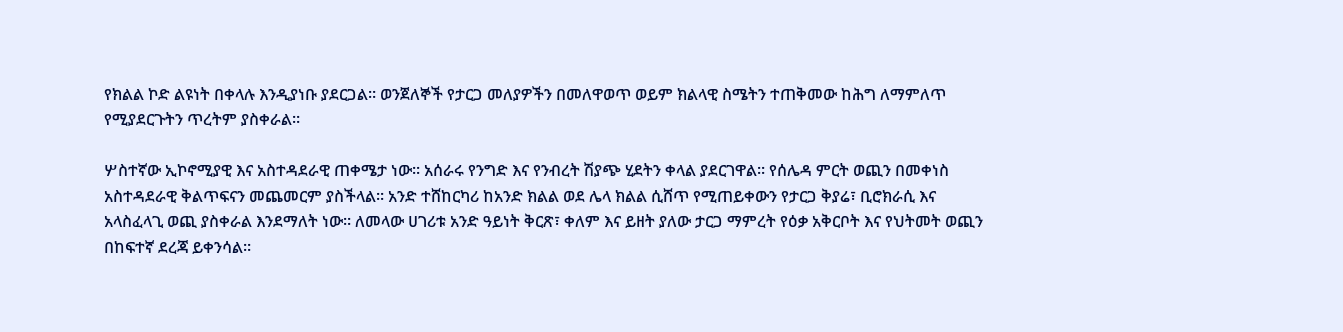የክልል ኮድ ልዩነት በቀላሉ እንዲያነቡ ያደርጋል። ወንጀለኞች የታርጋ መለያዎችን በመለዋወጥ ወይም ክልላዊ ስሜትን ተጠቅመው ከሕግ ለማምለጥ የሚያደርጉትን ጥረትም ያስቀራል።

ሦስተኛው ኢኮኖሚያዊ እና አስተዳደራዊ ጠቀሜታ ነው፡፡ አሰራሩ የንግድ እና የንብረት ሽያጭ ሂደትን ቀላል ያደርገዋል፡፡ የሰሌዳ ምርት ወጪን በመቀነስ አስተዳደራዊ ቅልጥፍናን መጨመርም ያስችላል፡፡ አንድ ተሸከርካሪ ከአንድ ክልል ወደ ሌላ ክልል ሲሸጥ የሚጠይቀውን የታርጋ ቅያሬ፣ ቢሮክራሲ እና አላስፈላጊ ወጪ ያስቀራል እንደማለት ነው። ለመላው ሀገሪቱ አንድ ዓይነት ቅርጽ፣ ቀለም እና ይዘት ያለው ታርጋ ማምረት የዕቃ አቅርቦት እና የህትመት ወጪን በከፍተኛ ደረጃ ይቀንሳል።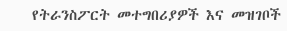የትራንስፖርት መተግበሪያዎች እና መዝገቦች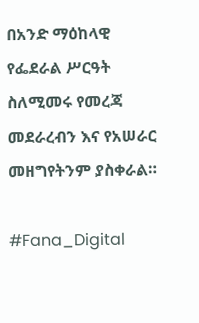በአንድ ማዕከላዊ የፌደራል ሥርዓት ስለሚመሩ የመረጃ መደራረብን እና የአሠራር መዘግየትንም ያስቀራል።

#Fana_Digital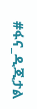#ፋና_ዲጂታል